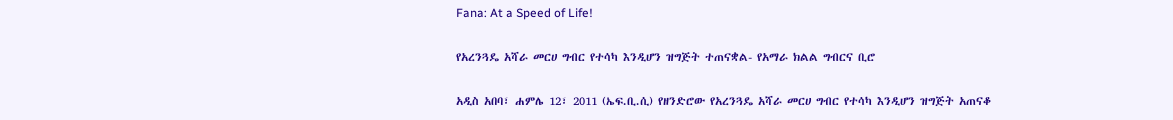Fana: At a Speed of Life!

የአረንጓዴ አሻራ መርሀ ግብር የተሳካ እንዲሆን ዝግጅት ተጠናቋል- የአማራ ክልል ግብርና ቢሮ

አዲስ አበባ፣ ሐምሌ 12፣ 2011 (ኤፍ.ቢ.ሲ) የዘንድሮው የአረንጓዴ አሻራ መርሀ ግብር የተሳካ እንዲሆን ዝግጅት አጠናቆ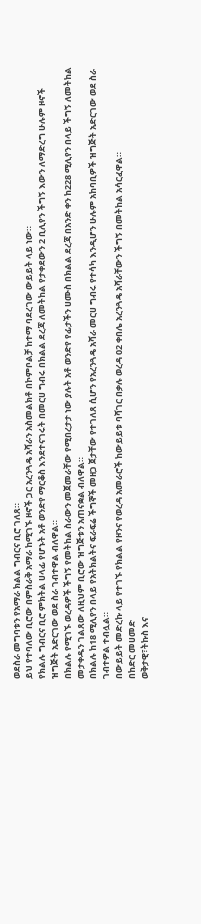ወደስራ መግባቱን የአማራ ክልል ግብርና ቢሮ ገለጸ።
ይህ የተባለው ቢሮው በምስራቅ አማራ ከሚገኙ ዞኖች ጋር አረንጓዴ አሻራን አስመልክቶ በኮምቦልቻ ከተማ ባደረገው ውይይት ላይ ነው።
የክልሉ ግብርና ቢሮ ምክትል ሀላፊ የሆኑት አቶ ወንድየ ማርቆስ እንደተናገሩት በመርሀ ግብሩ በክልል ደረጃ ለመትከል የታቀደውን 2 ቢሊየን ችግኝ እውን ለማድረግ ሁሉም ዞኖች ዝግጅት አድርገው ወደ ስራ ገብተዋል ብለዋል።
በክልሉ የሚገኙ ወረዳዎች ችግኝ የመትከል ስራውን መጀመራቸው የሚበረታታ ነው ያሉት አቶ ወንድየ የፊታችን ሀሙስ በክልል ደረጃ በአንድ ቀን ከ228 ሚሊየን በላይ ችግኝ ለመትከል መታቀዱን ገልጸው ለዚህም ቢሮው ዝግጅቱን አጠናቋል ብለዋል።
በክልሉ ከ18 ሚሊየን በላይ የአትክልትና ፍራፍሬ ችግኞች መዘጋ ጀታቸው የተገለጸ ሲሆን የአረንጓዴ አሻራ መርሀ ግብሩ የተሳካ እንዲሆን ሁሉም አከባቢዎች ዝግጅት አድርገው ወደ ስራ ገብተዎል ተብሏል።
በውይይት መድረኩ ላይ የተገኙ የክልል የዞንና የወረዳ አመራሮች ከውይይቱ ባሻገር በቃሉ ወረዳ 02 ቀበሌ አረንጓዴ አሻራቸውን ችግኝ በመትከል አሳርፈዋል።
በከድር መሀመድ
ወቅታዊ፣ትኩስ እና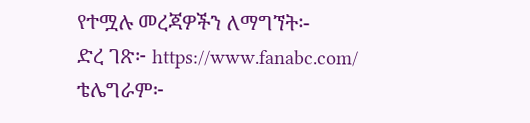የተሟሉ መረጃዎችን ለማግኘት፡-
ድረ ገጽ፦ https://www.fanabc.com/
ቴሌግራም፦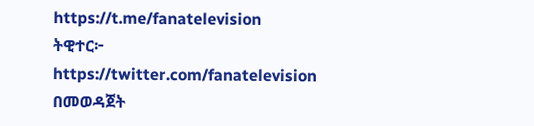https://t.me/fanatelevision
ትዊተር፦ https://twitter.com/fanatelevision በመወዳጀት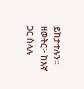ይከታተሉን፡፡
ዘወትር፦ ከእኛ ጋር ስላሉ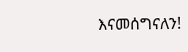እናመሰግናለን!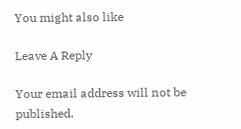You might also like

Leave A Reply

Your email address will not be published.